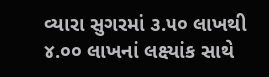વ્યારા સુગરમાં ૩.૫૦ લાખથી ૪.૦૦ લાખનાં લક્ષ્યાંક સાથે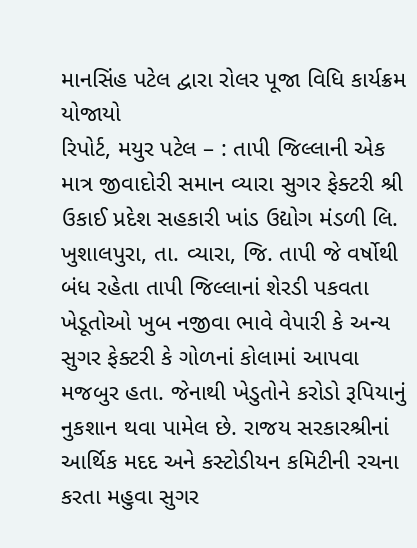માનસિંહ પટેલ દ્વારા રોલર પૂજા વિધિ કાર્યક્રમ યોજાયો
રિપોર્ટ, મયુર પટેલ – : તાપી જિલ્લાની એક માત્ર જીવાદોરી સમાન વ્યારા સુગર ફેક્ટરી શ્રી ઉકાઈ પ્રદેશ સહકારી ખાંડ ઉદ્યોગ મંડળી લિ. ખુશાલપુરા, તા. વ્યારા, જિ. તાપી જે વર્ષોથી બંધ રહેતા તાપી જિલ્લાનાં શેરડી પકવતા ખેડૂતોઓ ખુબ નજીવા ભાવે વેપારી કે અન્ય સુગર ફેક્ટરી કે ગોળનાં કોલામાં આપવા મજબુર હતા. જેનાથી ખેડુતોને કરોડો રૂપિયાનું નુકશાન થવા પામેલ છે. રાજય સરકારશ્રીનાં આર્થિક મદદ અને કસ્ટોડીયન કમિટીની રચના કરતા મહુવા સુગર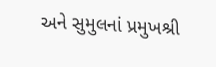અને સુમુલનાં પ્રમુખશ્રી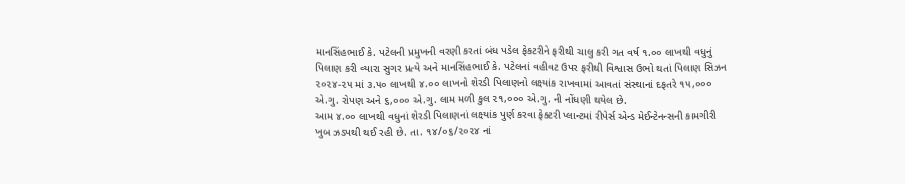માનસિંહભાઈ કે. પટેલની પ્રમુખની વરણી કરતાં બંધ પડેલ ફેકટરીને ફરીથી ચાલુ કરી ગત વર્ષ ૧.૦૦ લાખથી વધુનું પિલાણ કરી વ્યારા સુગર પ્રત્યે અને માનસિંહભાઈ કે. પટેલનાં વહીવટ ઉપર ફરીથી વિશ્વાસ ઉભો થતાં પિલાણ સિઝન ૨૦૨૪-૨૫ માં ૩.૫૦ લાખથી ૪.૦૦ લાખનો શેરડી પિલાણનો લક્ષ્યાંક રાખવામાં આવતાં સંસ્થાનાં દફતરે ૧૫,૦૦૦ એ.ગુ. રોપણ અને ૬,૦૦૦ એ.ગુ. લામ મળી કુલ ૨૧,૦૦૦ એ.ગુ. ની નોંધણી થયેલ છે.
આમ ૪.૦૦ લાખથી વધુનાં શેરડી પિલાણનાં લક્ષ્યાંક પુર્ણ કરવા ફેક્ટરી પ્લાન્ટમાં રીપેર્સ એન્ડ મેઈન્ટેનન્સની કામગીરી ખુબ ઝડપથી થઈ રહી છે. તા. ૧૪/૦૬/૨૦૨૪ નાં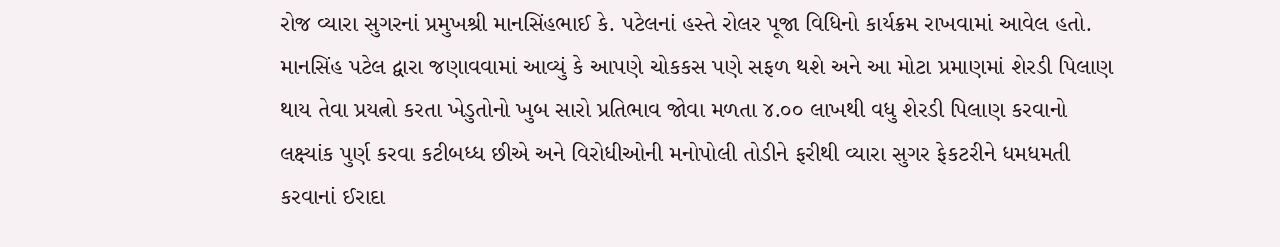રોજ વ્યારા સુગરનાં પ્રમુખશ્રી માનસિંહભાઈ કે. પટેલનાં હસ્તે રોલર પૂજા વિધિનો કાર્યક્રમ રાખવામાં આવેલ હતો. માનસિંહ પટેલ દ્વારા જણાવવામાં આવ્યું કે આપણે ચોકકસ પણે સફળ થશે અને આ મોટા પ્રમાણમાં શેરડી પિલાણ થાય તેવા પ્રયત્નો કરતા ખેડુતોનો ખુબ સારો પ્રતિભાવ જોવા મળતા ૪.૦૦ લાખથી વધુ શેરડી પિલાણ કરવાનો લક્ષ્યાંક પુર્ણ કરવા કટીબધ્ધ છીએ અને વિરોધીઓની મનોપોલી તોડીને ફરીથી વ્યારા સુગર ફેકટરીને ધમધમતી કરવાનાં ઈરાદા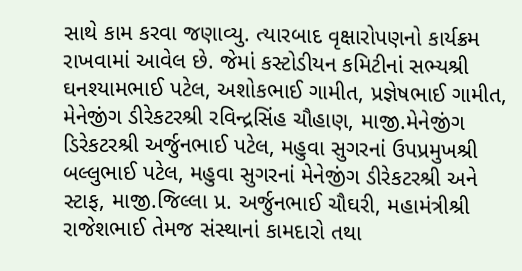સાથે કામ કરવા જણાવ્યુ. ત્યારબાદ વૃક્ષારોપણનો કાર્યક્રમ રાખવામાં આવેલ છે. જેમાં કસ્ટોડીયન કમિટીનાં સભ્યશ્રી ઘનશ્યામભાઈ પટેલ, અશોકભાઈ ગામીત, પ્રજ્ઞેષભાઈ ગામીત, મેનેજીંગ ડીરેકટરશ્રી રવિન્દ્રસિંહ ચૌહાણ, માજી.મેનેજીંગ ડિરેકટરશ્રી અર્જુનભાઈ પટેલ, મહુવા સુગરનાં ઉપપ્રમુખશ્રી બલ્લુભાઈ પટેલ, મહુવા સુગરનાં મેનેજીંગ ડીરેકટરશ્રી અને સ્ટાફ, માજી.જિલ્લા પ્ર. અર્જુનભાઈ ચૌઘરી, મહામંત્રીશ્રી રાજેશભાઈ તેમજ સંસ્થાનાં કામદારો તથા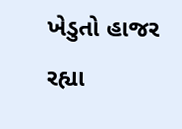ખેડુતો હાજર રહ્યા